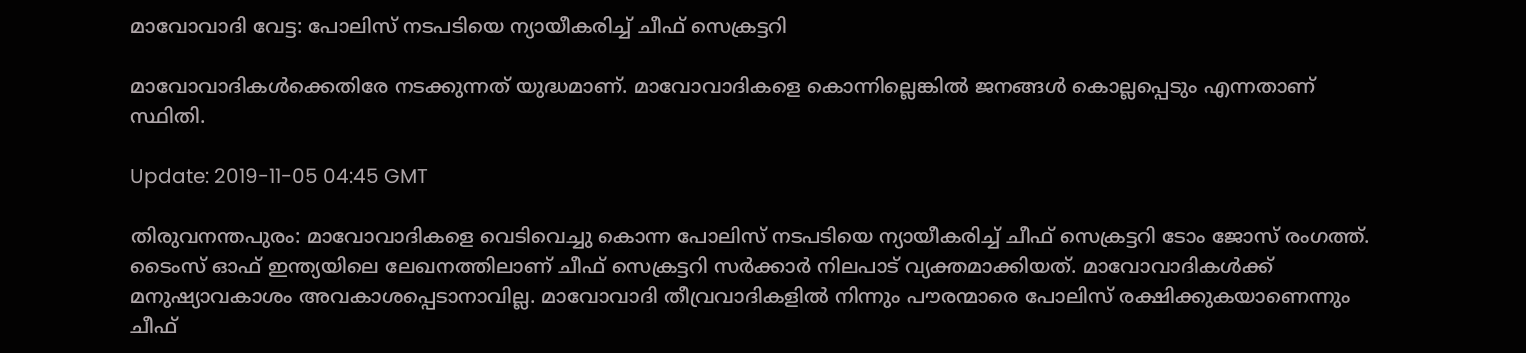മാവോവാദി വേട്ട: പോലിസ് നടപടിയെ ന്യായീകരിച്ച് ചീഫ് സെക്രട്ടറി

മാവോവാദികൾക്കെതിരേ നടക്കുന്നത് യുദ്ധമാണ്. മാവോവാദികളെ കൊന്നില്ലെങ്കില്‍ ജനങ്ങള്‍ കൊല്ലപ്പെടും എന്നതാണ് സ്ഥിതി.

Update: 2019-11-05 04:45 GMT

തിരുവനന്തപുരം: മാവോവാദികളെ വെടിവെച്ചു കൊന്ന പോലിസ് നടപടിയെ ന്യായീകരിച്ച് ചീഫ് സെക്രട്ടറി ടോം ജോസ് രംഗത്ത്. ടൈംസ് ഓഫ് ഇന്ത്യയിലെ ലേഖനത്തിലാണ് ചീഫ് സെക്രട്ടറി സർക്കാർ നിലപാട് വ്യക്തമാക്കിയത്. മാവോവാദികള്‍ക്ക് മനുഷ്യാവകാശം അവകാശപ്പെടാനാവില്ല. മാവോവാദി തീവ്രവാദികളിൽ നിന്നും പൗരന്മാരെ പോലിസ് രക്ഷിക്കുകയാണെന്നും ചീഫ്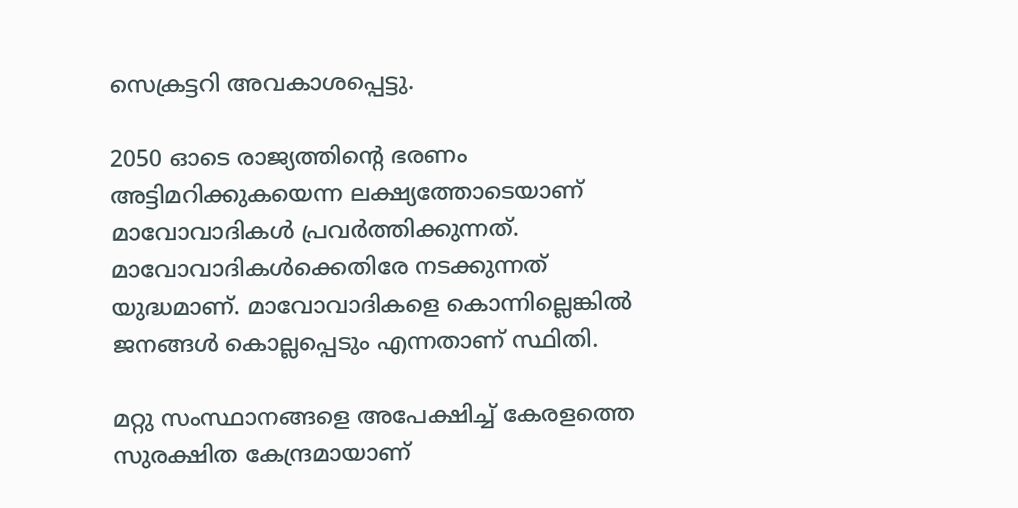സെക്രട്ടറി അവകാശപ്പെട്ടു.

2050 ഓടെ രാജ്യത്തിന്റെ ഭരണം അട്ടിമറിക്കുകയെന്ന ലക്ഷ്യത്തോടെയാണ് മാവോവാദികൾ പ്രവര്‍ത്തിക്കുന്നത്. മാവോവാദികൾക്കെതിരേ നടക്കുന്നത് യുദ്ധമാണ്. മാവോവാദികളെ കൊന്നില്ലെങ്കില്‍ ജനങ്ങള്‍ കൊല്ലപ്പെടും എന്നതാണ് സ്ഥിതി.

മറ്റു സംസ്ഥാനങ്ങളെ അപേക്ഷിച്ച് കേരളത്തെ സുരക്ഷിത കേന്ദ്രമായാണ്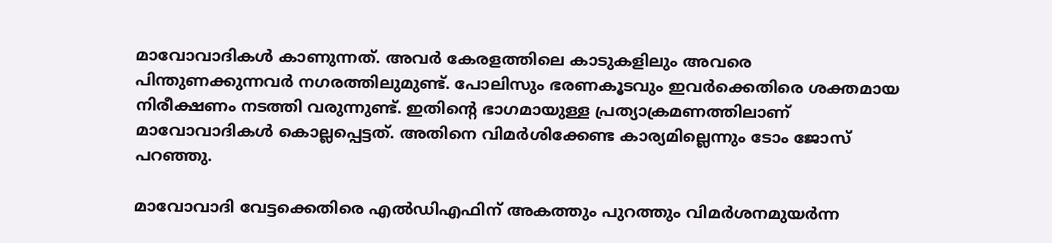മാവോവാദികള്‍ കാണുന്നത്. അവര്‍ കേരളത്തിലെ കാടുകളിലും അവരെ പിന്തുണക്കുന്നവര്‍ നഗരത്തിലുമുണ്ട്. പോലിസും ഭരണകൂടവും ഇവര്‍ക്കെതിരെ ശക്തമായ നിരീക്ഷണം നടത്തി വരുന്നുണ്ട്. ഇതിന്റെ ഭാഗമായുള്ള പ്രത്യാക്രമണത്തിലാണ് മാവോവാദികൾ കൊല്ലപ്പെട്ടത്. അതിനെ വിമര്‍ശിക്കേണ്ട കാര്യമില്ലെന്നും ടോം ജോസ് പറഞ്ഞു.

മാവോവാദി വേട്ടക്കെതിരെ എൽഡിഎഫിന് അകത്തും പുറത്തും വിമര്‍ശനമുയർന്ന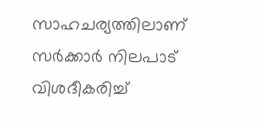സാഹചര്യത്തിലാണ് സര്‍ക്കാര്‍ നിലപാട് വിശദീകരിച്ച്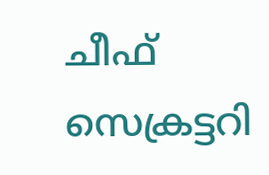ചീഫ് സെക്രട്ടറി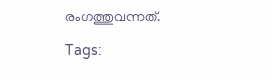രംഗത്തുവന്നത്.

Tags: